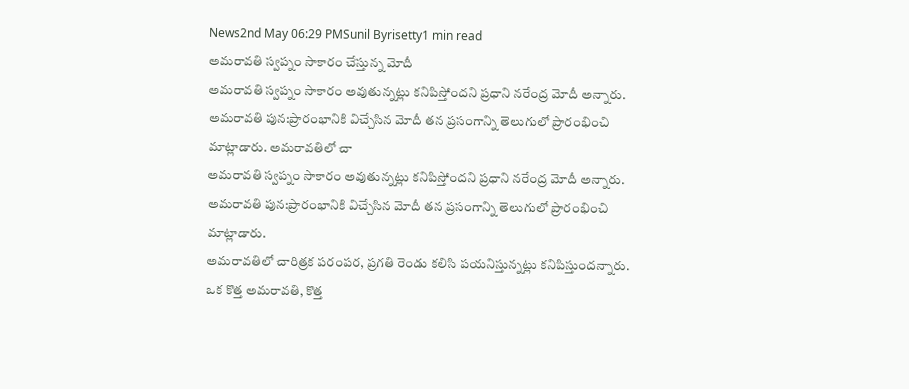News2nd May 06:29 PMSunil Byrisetty1 min read
అమరావతి స్వప్నం సాకారం చేస్తున్న మోదీ
అమరావతి స్వప్నం సాకారం అవుతున్నట్లు కనిపిస్తోందని ప్రధాని నరేంద్ర మోదీ అన్నారు. అమరావతి పున:ప్రారంభానికి విచ్చేసిన మోదీ తన ప్రసంగాన్ని తెలుగులో ప్రారంభించి మాట్లాడారు. అమరావతిలో చా
అమరావతి స్వప్నం సాకారం అవుతున్నట్లు కనిపిస్తోందని ప్రధాని నరేంద్ర మోదీ అన్నారు.
అమరావతి పున:ప్రారంభానికి విచ్చేసిన మోదీ తన ప్రసంగాన్ని తెలుగులో ప్రారంభించి మాట్లాడారు.
అమరావతిలో చారిత్రక పరంపర, ప్రగతి రెండు కలిసి పయనిస్తున్నట్లు కనిపిస్తుందన్నారు.
ఒక కొత్త అమరావతి, కొత్త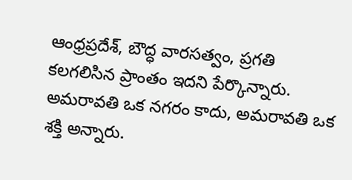ఆంధ్రప్రదేశ్, బౌద్ధ వారసత్వం, ప్రగతి కలగలిసిన ప్రాంతం ఇదని పేర్కొన్నారు.
అమరావతి ఒక నగరం కాదు, అమరావతి ఒక శక్తి అన్నారు.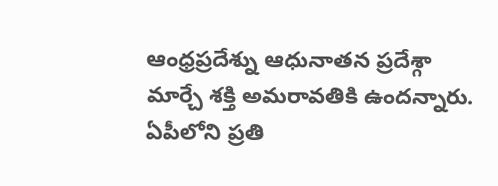ఆంధ్రప్రదేశ్ను ఆధునాతన ప్రదేశ్గా మార్చే శక్తి అమరావతికి ఉందన్నారు.
ఏపీలోని ప్రతి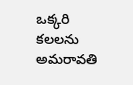ఒక్కరి కలలను అమరావతి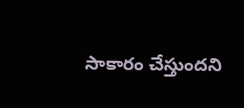సాకారం చేస్తుందని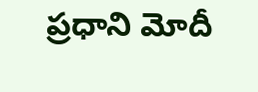ప్రధాని మోదీ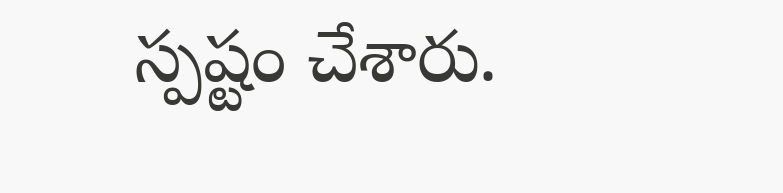స్పష్టం చేశారు.